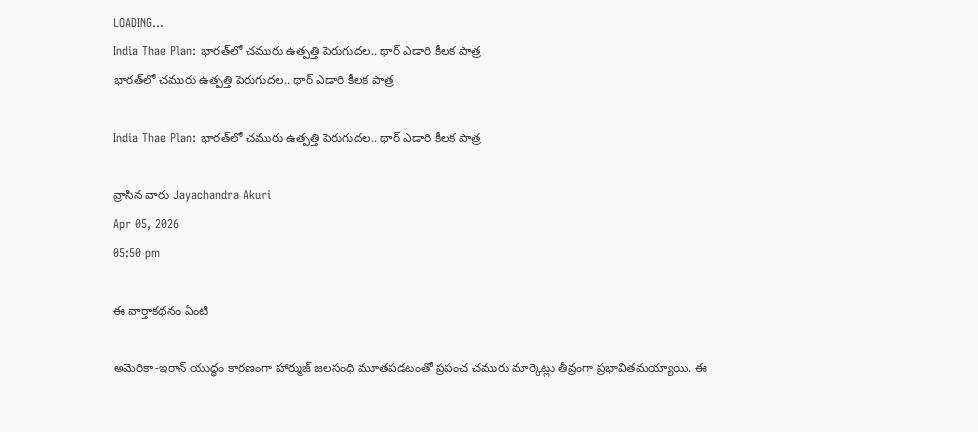LOADING...
India Thae Plan: భారత్‌లో చమురు ఉత్పత్తి పెరుగుదల.. థార్ ఎడారి కీలక పాత్ర
భారత్‌లో చమురు ఉత్పత్తి పెరుగుదల.. థార్ ఎడారి కీలక పాత్ర

India Thae Plan: భారత్‌లో చమురు ఉత్పత్తి పెరుగుదల.. థార్ ఎడారి కీలక పాత్ర

వ్రాసిన వారు Jayachandra Akuri
Apr 05, 2026
05:50 pm

ఈ వార్తాకథనం ఏంటి

అమెరికా-ఇరాన్ యుద్ధం కారణంగా హార్ముజ్ జలసంధి మూతపడటంతో ప్రపంచ చమురు మార్కెట్లు తీవ్రంగా ప్రభావితమయ్యాయి. ఈ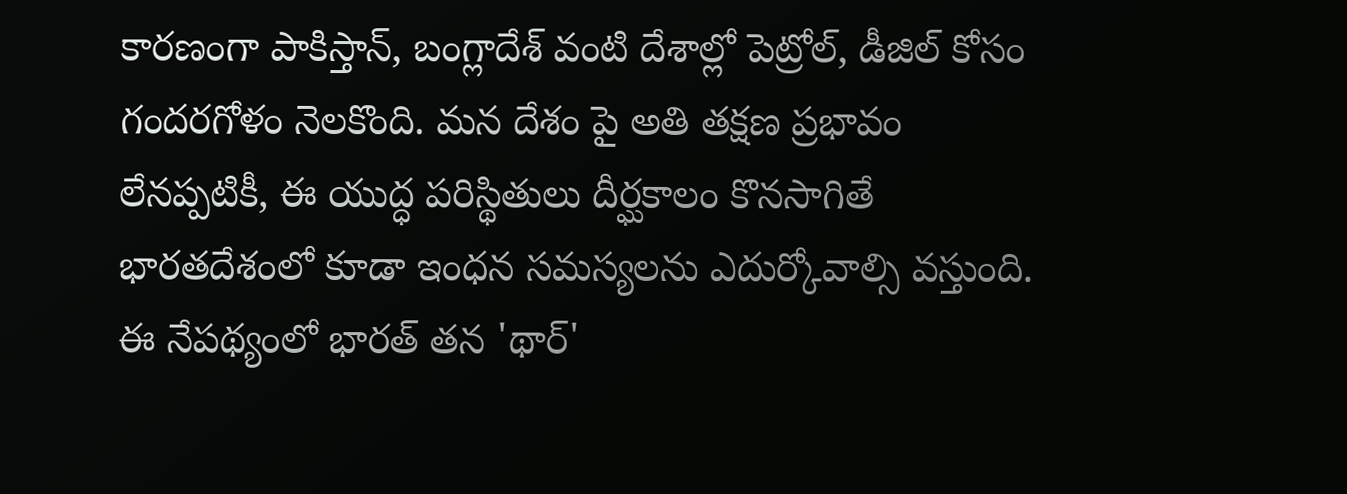కారణంగా పాకిస్తాన్, బంగ్లాదేశ్ వంటి దేశాల్లో పెట్రోల్, డీజిల్ కోసం గందరగోళం నెలకొంది. మన దేశం పై అతి తక్షణ ప్రభావం లేనప్పటికీ, ఈ యుద్ధ పరిస్థితులు దీర్ఘకాలం కొనసాగితే భారతదేశంలో కూడా ఇంధన సమస్యలను ఎదుర్కోవాల్సి వస్తుంది. ఈ నేపథ్యంలో భారత్ తన 'థార్'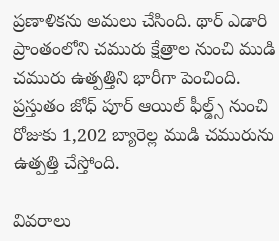ప్రణాళికను అమలు చేసింది. థార్ ఎడారి ప్రాంతంలోని చమురు క్షేత్రాల నుంచి ముడి చమురు ఉత్పత్తిని భారీగా పెంచింది. ప్రస్తుతం జోధ్ పూర్ ఆయిల్ ఫీల్డ్స్ నుంచి రోజుకు 1,202 బ్యారెల్ల ముడి చమురును ఉత్పత్తి చేస్తోంది.

వివరాలు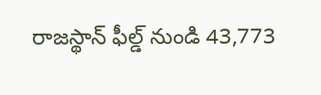రాజస్థాన్ ఫీల్డ్ నుండి 43,773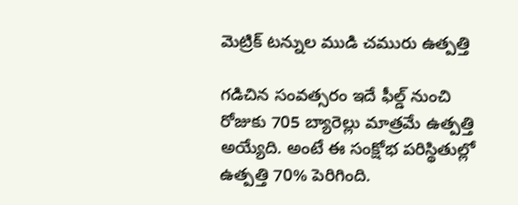మెట్రిక్ టన్నుల ముడి చమురు ఉత్పత్తి

గడిచిన సంవత్సరం ఇదే ఫీల్డ్ నుంచి రోజుకు 705 బ్యారెల్లు మాత్రమే ఉత్పత్తి అయ్యేది. అంటే ఈ సంక్షోభ పరిస్థితుల్లో ఉత్పత్తి 70% పెరిగింది.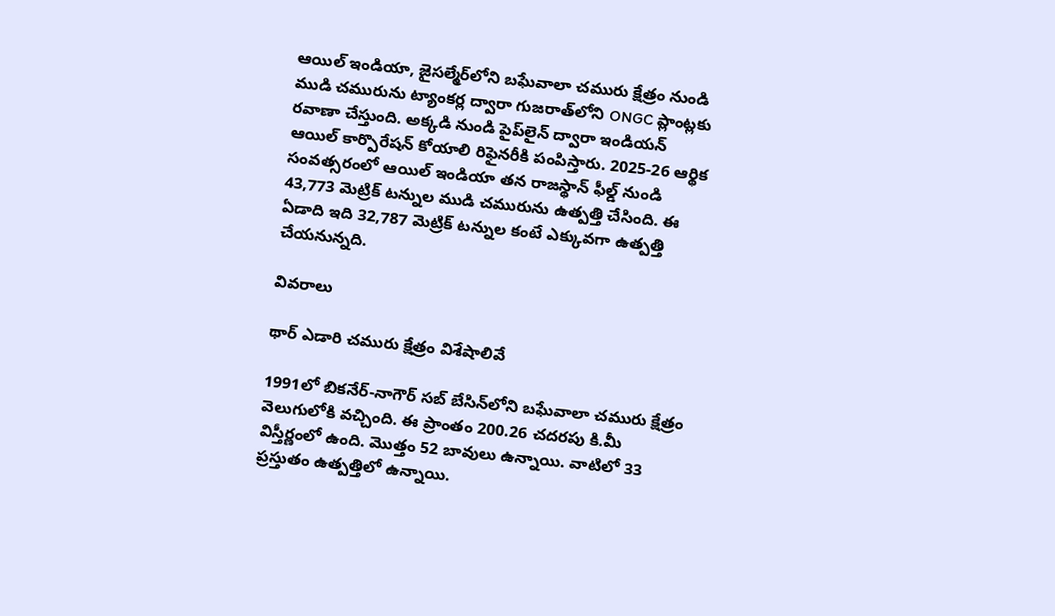ఆయిల్ ఇండియా, జైసల్మేర్‌లోని బఘేవాలా చమురు క్షేత్రం నుండి ముడి చమురును ట్యాంకర్ల ద్వారా గుజరాత్‌లోని ONGC ప్లాంట్లకు రవాణా చేస్తుంది. అక్కడి నుండి పైప్‌లైన్ ద్వారా ఇండియన్ ఆయిల్ కార్పొరేషన్ కోయాలి రిఫైనరీకి పంపిస్తారు. 2025-26 ఆర్థిక సంవత్సరంలో ఆయిల్ ఇండియా తన రాజస్థాన్ ఫీల్డ్ నుండి 43,773 మెట్రిక్ టన్నుల ముడి చమురును ఉత్పత్తి చేసింది. ఈ ఏడాది ఇది 32,787 మెట్రిక్ టన్నుల కంటే ఎక్కువగా ఉత్పత్తి చేయనున్నది.

వివరాలు

థార్ ఎడారి చమురు క్షేత్రం విశేషాలివే

1991లో బికనేర్-నాగౌర్ సబ్ బేసిన్‌లోని బఘేవాలా చమురు క్షేత్రం వెలుగులోకి వచ్చింది. ఈ ప్రాంతం 200.26 చదరపు కి.మీ విస్తీర్ణంలో ఉంది. మొత్తం 52 బావులు ఉన్నాయి. వాటిలో 33 ప్రస్తుతం ఉత్పత్తిలో ఉన్నాయి.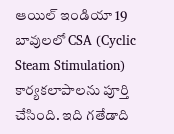ఆయిల్ ఇండియా 19 బావులలో CSA (Cyclic Steam Stimulation) కార్యకలాపాలను పూర్తి చేసింది. ఇది గతేడాది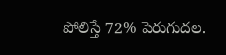పోలిస్తే 72% పెరుగుదల.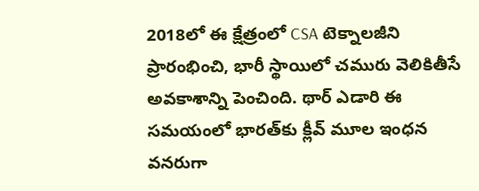2018లో ఈ క్షేత్రంలో CSA టెక్నాలజీని ప్రారంభించి, భారీ స్థాయిలో చమురు వెలికితీసే అవకాశాన్ని పెంచింది. థార్ ఎడారి ఈ సమయంలో భారత్‌కు క్లీవ్ మూల ఇంధన వనరుగా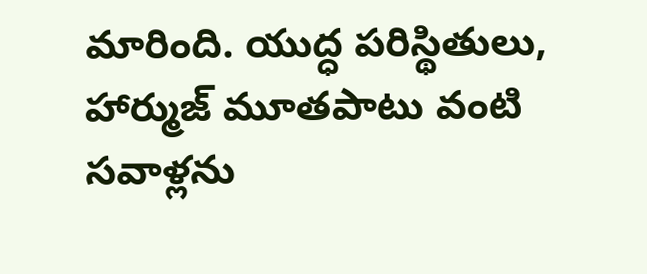మారింది. యుద్ధ పరిస్థితులు, హార్ముజ్ మూతపాటు వంటి సవాళ్లను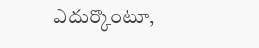ఎదుర్కొంటూ,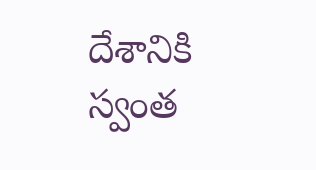దేశానికి స్వంత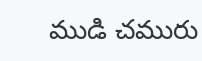ముడి చమురు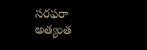సరఫరా అత్యంత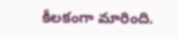కీలకంగా మారింది.